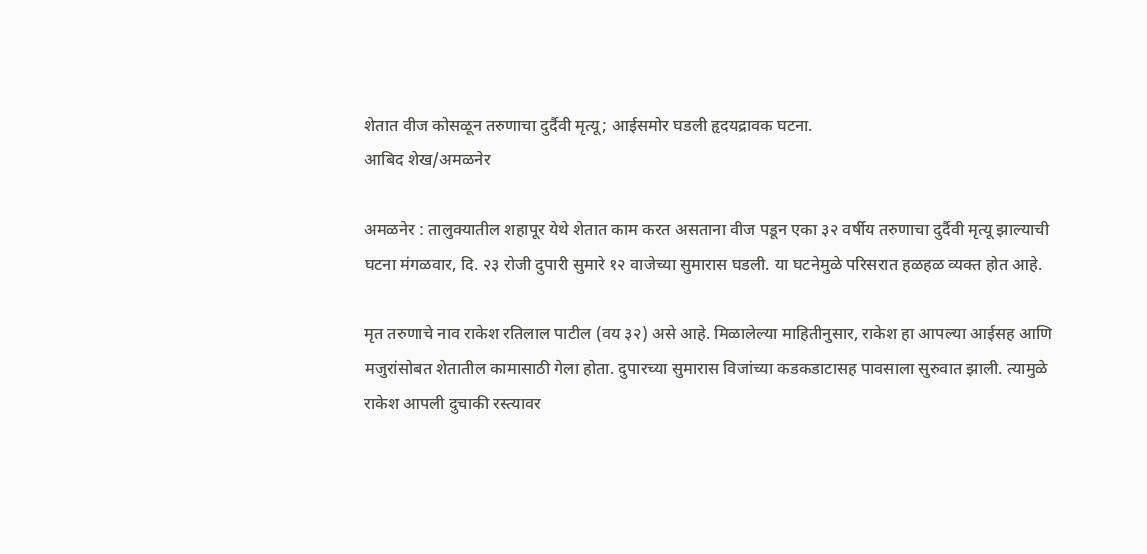शेतात वीज कोसळून तरुणाचा दुर्दैवी मृत्यू; आईसमोर घडली हृदयद्रावक घटना.
आबिद शेख/अमळनेर

अमळनेर : तालुक्यातील शहापूर येथे शेतात काम करत असताना वीज पडून एका ३२ वर्षीय तरुणाचा दुर्दैवी मृत्यू झाल्याची घटना मंगळवार, दि. २३ रोजी दुपारी सुमारे १२ वाजेच्या सुमारास घडली. या घटनेमुळे परिसरात हळहळ व्यक्त होत आहे.

मृत तरुणाचे नाव राकेश रतिलाल पाटील (वय ३२) असे आहे. मिळालेल्या माहितीनुसार, राकेश हा आपल्या आईसह आणि मजुरांसोबत शेतातील कामासाठी गेला होता. दुपारच्या सुमारास विजांच्या कडकडाटासह पावसाला सुरुवात झाली. त्यामुळे राकेश आपली दुचाकी रस्त्यावर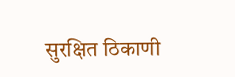सुरक्षित ठिकाणी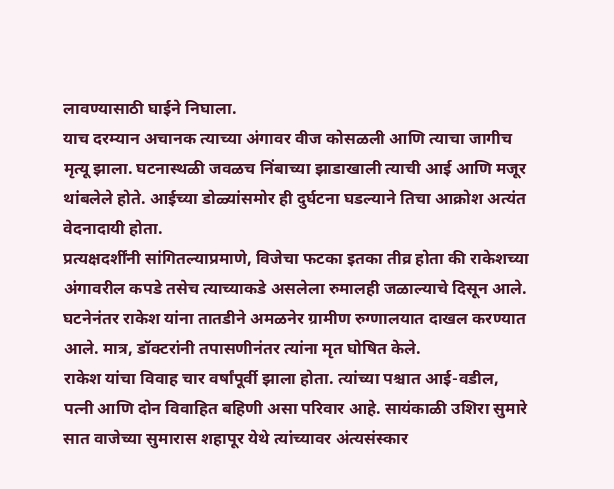लावण्यासाठी घाईने निघाला.
याच दरम्यान अचानक त्याच्या अंगावर वीज कोसळली आणि त्याचा जागीच मृत्यू झाला. घटनास्थळी जवळच निंबाच्या झाडाखाली त्याची आई आणि मजूर थांबलेले होते. आईच्या डोळ्यांसमोर ही दुर्घटना घडल्याने तिचा आक्रोश अत्यंत वेदनादायी होता.
प्रत्यक्षदर्शींनी सांगितल्याप्रमाणे, विजेचा फटका इतका तीव्र होता की राकेशच्या अंगावरील कपडे तसेच त्याच्याकडे असलेला रुमालही जळाल्याचे दिसून आले.
घटनेनंतर राकेश यांना तातडीने अमळनेर ग्रामीण रुग्णालयात दाखल करण्यात आले. मात्र, डॉक्टरांनी तपासणीनंतर त्यांना मृत घोषित केले.
राकेश यांचा विवाह चार वर्षांपूर्वी झाला होता. त्यांच्या पश्चात आई-वडील, पत्नी आणि दोन विवाहित बहिणी असा परिवार आहे. सायंकाळी उशिरा सुमारे सात वाजेच्या सुमारास शहापूर येथे त्यांच्यावर अंत्यसंस्कार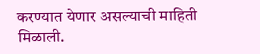करण्यात येणार असल्याची माहिती मिळाली.